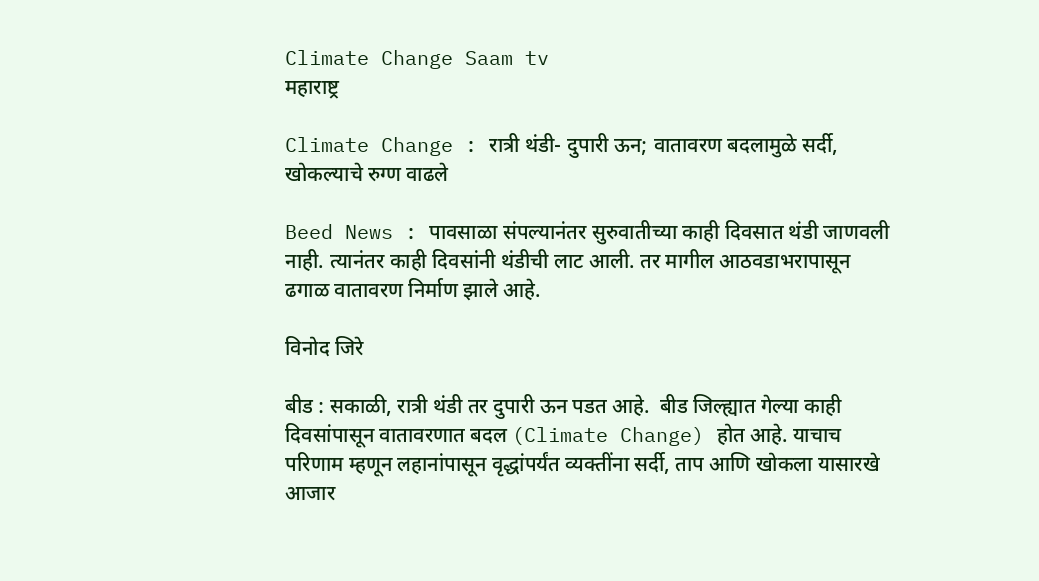Climate Change Saam tv
महाराष्ट्र

Climate Change : रात्री थंडी- दुपारी ऊन; वातावरण बदलामुळे सर्दी, खोकल्याचे रुग्ण वाढले

Beed News : पावसाळा संपल्यानंतर सुरुवातीच्या काही दिवसात थंडी जाणवली नाही. त्यानंतर काही दिवसांनी थंडीची लाट आली. तर मागील आठवडाभरापासून ढगाळ वातावरण निर्माण झाले आहे.

विनोद जिरे

बीड : सकाळी, रात्री थंडी तर दुपारी ऊन पडत आहे.  बीड जिल्ह्यात गेल्या काही दिवसांपासून वातावरणात बदल (Climate Change) होत आहे. याचाच परिणाम म्हणून लहानांपासून वृद्धांपर्यंत व्यक्तींना सर्दी, ताप आणि खोकला यासारखे आजार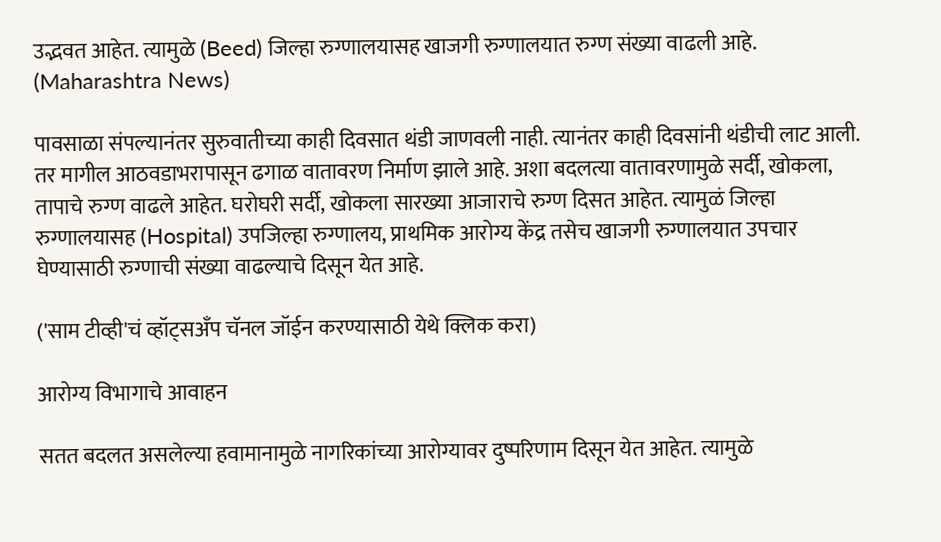उद्भवत आहेत. त्यामुळे (Beed) जिल्हा रुग्णालयासह खाजगी रुग्णालयात रुग्ण संख्या वाढली आहे. (Maharashtra News)

पावसाळा संपल्यानंतर सुरुवातीच्या काही दिवसात थंडी जाणवली नाही. त्यानंतर काही दिवसांनी थंडीची लाट आली. तर मागील आठवडाभरापासून ढगाळ वातावरण निर्माण झाले आहे. अशा बदलत्या वातावरणामुळे सर्दी, खोकला, तापाचे रुग्ण वाढले आहेत. घरोघरी सर्दी, खोकला सारख्या आजाराचे रुग्ण दिसत आहेत. त्यामुळं जिल्हा रुग्णालयासह (Hospital) उपजिल्हा रुग्णालय, प्राथमिक आरोग्य केंद्र तसेच खाजगी रुग्णालयात उपचार घेण्यासाठी रुग्णाची संख्या वाढल्याचे दिसून येत आहे.

('साम टीव्ही'चं व्हॉट्सअँप चॅनल जॉईन करण्यासाठी येथे क्लिक करा)

आरोग्य विभागाचे आवाहन

सतत बदलत असलेल्या हवामानामुळे नागरिकांच्या आरोग्यावर दुष्परिणाम दिसून येत आहेत. त्यामुळे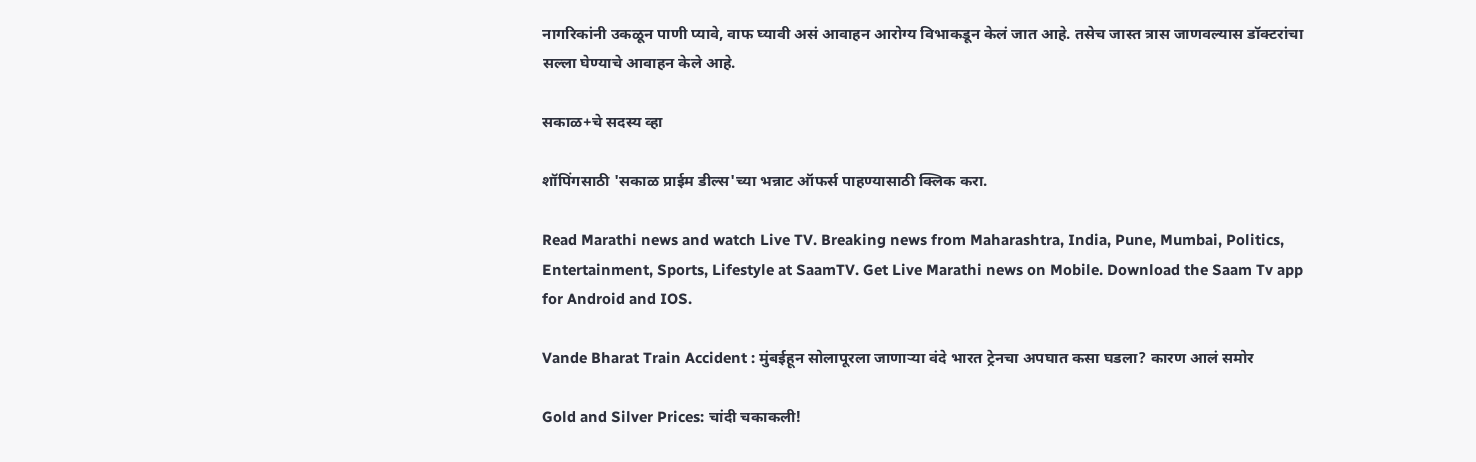नागरिकांनी उकळून पाणी प्यावे, वाफ घ्यावी असं आवाहन आरोग्य विभाकडून केलं जात आहे. तसेच जास्त त्रास जाणवल्यास डॉक्टरांचा सल्ला घेण्याचे आवाहन केले आहे.

सकाळ+चे सदस्य व्हा

शॉपिंगसाठी 'सकाळ प्राईम डील्स'च्या भन्नाट ऑफर्स पाहण्यासाठी क्लिक करा.

Read Marathi news and watch Live TV. Breaking news from Maharashtra, India, Pune, Mumbai, Politics, Entertainment, Sports, Lifestyle at SaamTV. Get Live Marathi news on Mobile. Download the Saam Tv app for Android and IOS.

Vande Bharat Train Accident : मुंबईहून सोलापूरला जाणाऱ्या वंदे भारत ट्रेनचा अपघात कसा घडला? कारण आलं समोर

Gold and Silver Prices: चांदी चकाकली!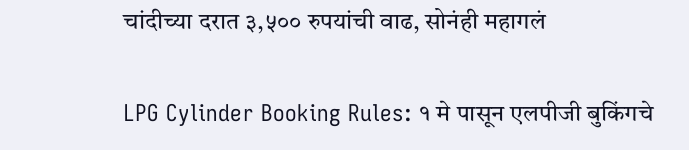चांदीच्या दरात ३,५०० रुपयांची वाढ, सोनंही महागलं

LPG Cylinder Booking Rules: १ मे पासून एलपीजी बुकिंगचे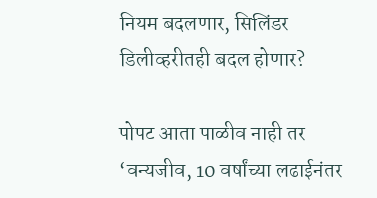नियम बदलणार, सिलिंडर डिलीव्हरीतही बदल होणार?

पोपट आता पाळीव नाही तर ‘वन्यजीव, 10 वर्षांच्या लढाईनंतर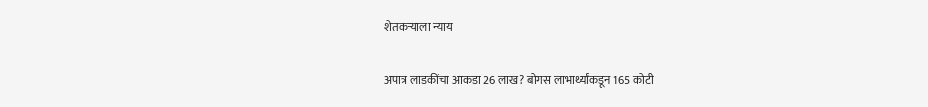शेतकऱ्याला न्याय

अपात्र लाडकींचा आकडा 26 लाख? बोगस लाभार्थ्यांकडून 165 कोटी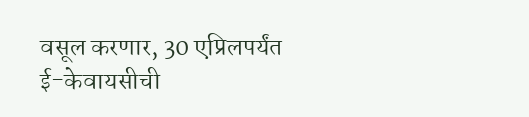वसूल करणार, 30 एप्रिलपर्यंत ई-केवायसीची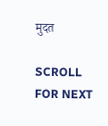मुदत

SCROLL FOR NEXT